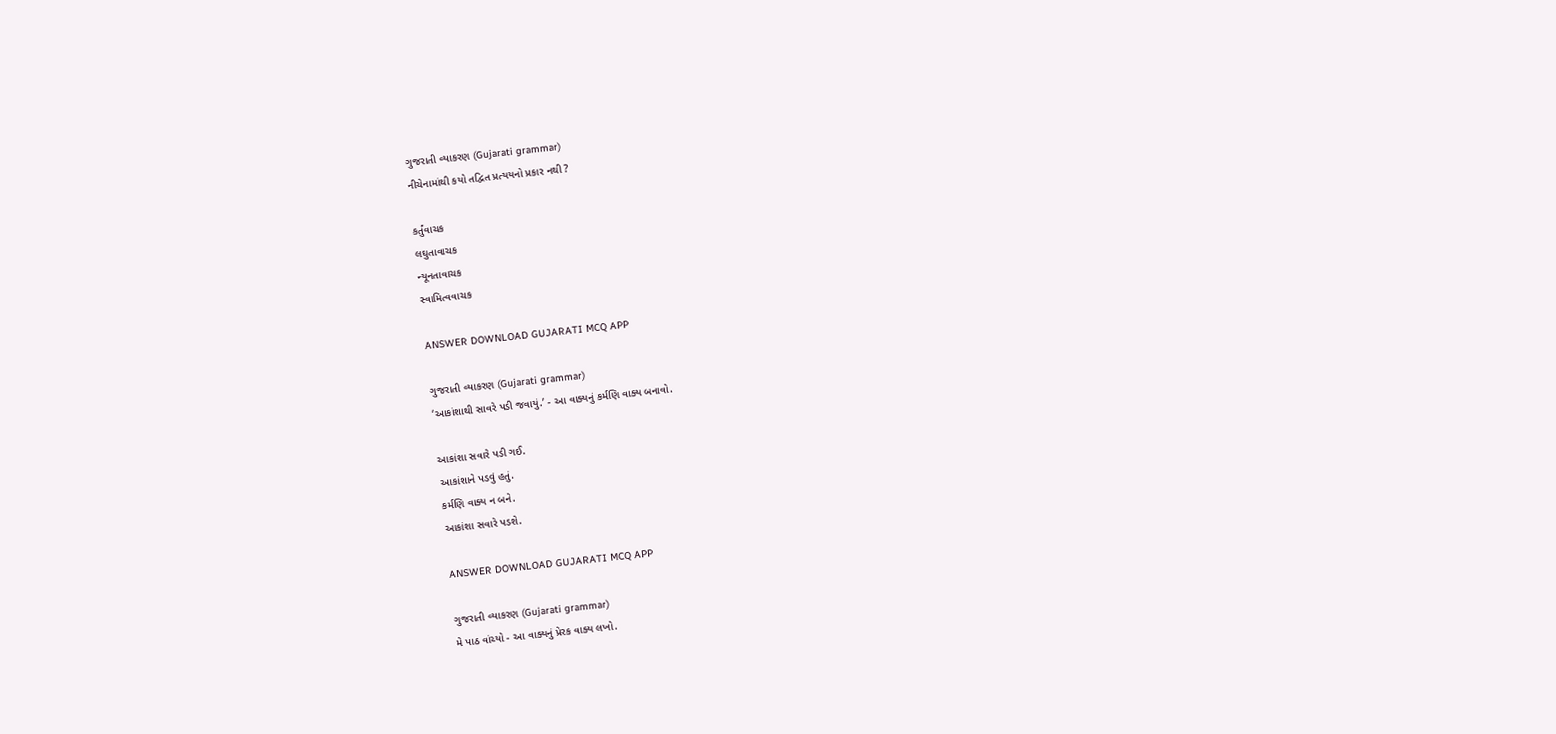ગુજરાતી વ્યાકરણ (Gujarati grammar)
નીચેનામાંથી કયો તદ્વિત પ્રત્યયનો પ્રકાર નથી ?

કર્તુંવાચક
લઘુતાવાચક
ન્યૂનતાવાચક
સ્વામિત્વવાચક

ANSWER DOWNLOAD GUJARATI MCQ APP

ગુજરાતી વ્યાકરણ (Gujarati grammar)
‘આકાંશાથી સાવરે પડી જવાયું.’ - આ વાક્યનું કર્મણિ વાક્ય બનાવો.

આકાંશા સવારે પડી ગઈ.
આકાંશાને પડવું હતું.
કર્મણિ વાક્ય ન બને.
આકાંશા સવારે પડશે.

ANSWER DOWNLOAD GUJARATI MCQ APP

ગુજરાતી વ્યાકરણ (Gujarati grammar)
મે પાઠ વાંચ્યો - આ વાક્યનું પ્રેરક વાક્ય લખો.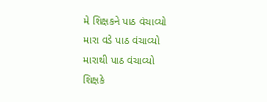મે શિક્ષકને પાઠ વંચાવ્યો
મારા વડે પાઠ વંચાવ્યો
મારાથી પાઠ વંચાવ્યો
શિક્ષકે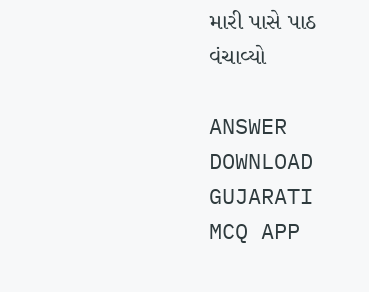મારી પાસે પાઠ વંચાવ્યો

ANSWER DOWNLOAD GUJARATI MCQ APP